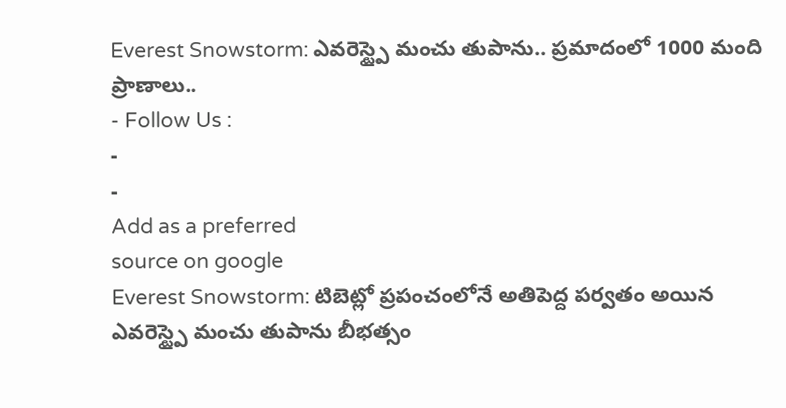Everest Snowstorm: ఎవరెస్ట్పై మంచు తుపాను.. ప్రమాదంలో 1000 మంది ప్రాణాలు..
- Follow Us :
-
-
Add as a preferred
source on google
Everest Snowstorm: టిబెట్లో ప్రపంచంలోనే అతిపెద్ద పర్వతం అయిన ఎవరెస్ట్పై మంచు తుపాను బీభత్సం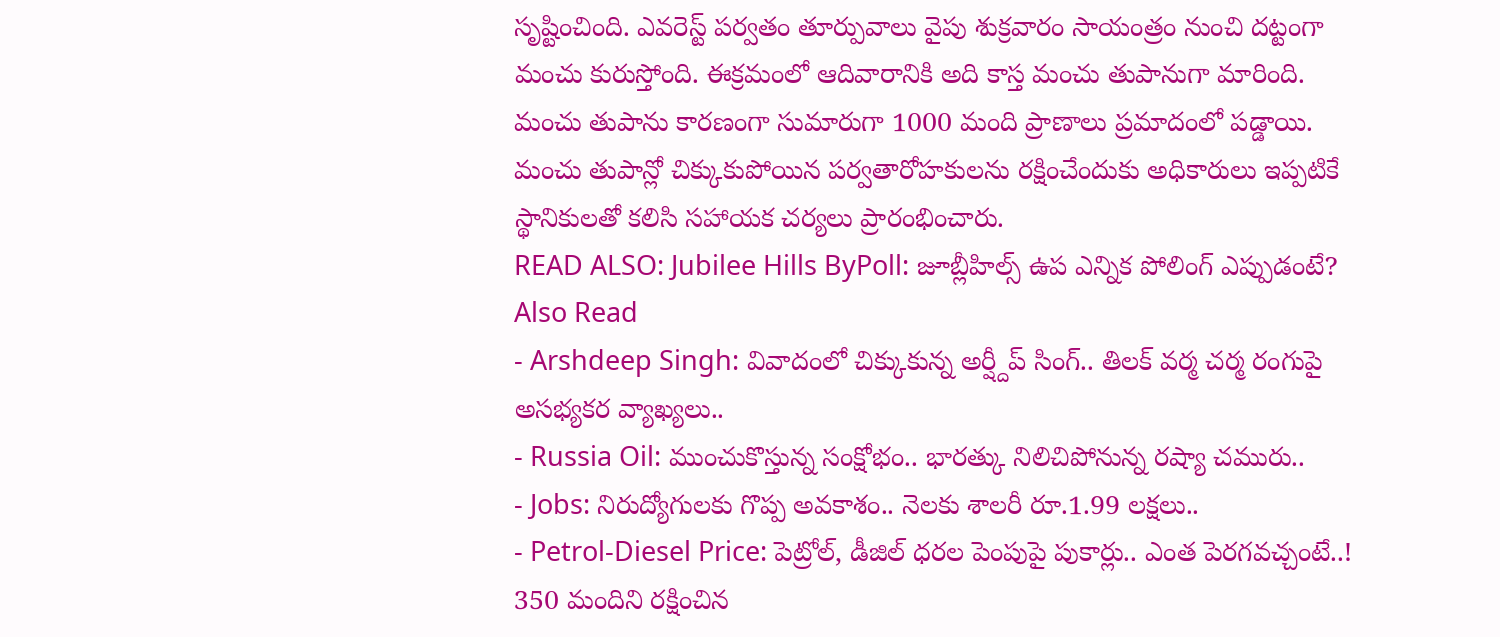సృష్టించింది. ఎవరెస్ట్ పర్వతం తూర్పువాలు వైపు శుక్రవారం సాయంత్రం నుంచి దట్టంగా మంచు కురుస్తోంది. ఈక్రమంలో ఆదివారానికి అది కాస్త మంచు తుపానుగా మారింది. మంచు తుపాను కారణంగా సుమారుగా 1000 మంది ప్రాణాలు ప్రమాదంలో పడ్డాయి. మంచు తుపాన్లో చిక్కుకుపోయిన పర్వతారోహకులను రక్షించేందుకు అధికారులు ఇప్పటికే స్థానికులతో కలిసి సహాయక చర్యలు ప్రారంభించారు.
READ ALSO: Jubilee Hills ByPoll: జూబ్లీహిల్స్ ఉప ఎన్నిక పోలింగ్ ఎప్పుడంటే?
Also Read
- Arshdeep Singh: వివాదంలో చిక్కుకున్న అర్ష్దీప్ సింగ్.. తిలక్ వర్మ చర్మ రంగుపై అసభ్యకర వ్యాఖ్యలు..
- Russia Oil: ముంచుకొస్తున్న సంక్షోభం.. భారత్కు నిలిచిపోనున్న రష్యా చమురు..
- Jobs: నిరుద్యోగులకు గొప్ప అవకాశం.. నెలకు శాలరీ రూ.1.99 లక్షలు..
- Petrol-Diesel Price: పెట్రోల్, డీజిల్ ధరల పెంపుపై పుకార్లు.. ఎంత పెరగవచ్చంటే..!
350 మందిని రక్షించిన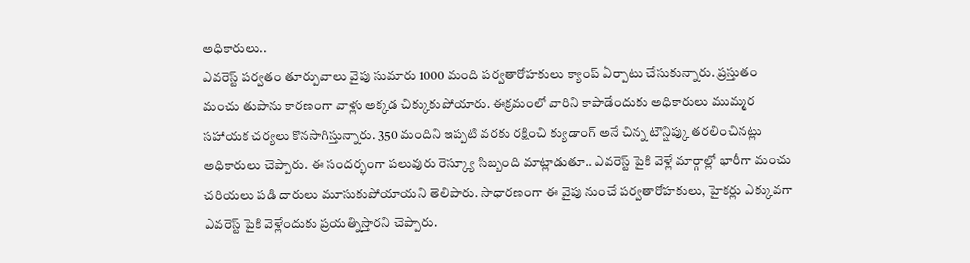అధికారులు..
ఎవరెస్ట్ పర్వతం తూర్పువాలు వైపు సుమారు 1000 మంది పర్వతారోహకులు క్యాంప్ ఏర్పాటు చేసుకున్నారు. ప్రస్తుతం మంచు తుపాను కారణంగా వాళ్లు అక్కడ చిక్కుకుపోయారు. ఈక్రమంలో వారిని కాపాడేందుకు అధికారులు ముమ్మర సహాయక చర్యలు కొనసాగిస్తున్నారు. 350 మందిని ఇప్పటి వరకు రక్షించి క్యుడాంగ్ అనే చిన్న టౌన్షిప్కు తరలించినట్లు అధికారులు చెప్పారు. ఈ సందర్భంగా పలువురు రెస్క్యూ సిబ్బంది మాట్లాడుతూ.. ఎవరెస్ట్ పైకి వెళ్లే మార్గాల్లో భారీగా మంచు చరియలు పడి దారులు మూసుకుపోయాయని తెలిపారు. సాధారణంగా ఈ వైపు నుంచే పర్వతారోహకులు, హైకర్లు ఎక్కువగా ఎవరెస్ట్ పైకి వెళ్లేందుకు ప్రయత్నిస్తారని చెప్పారు.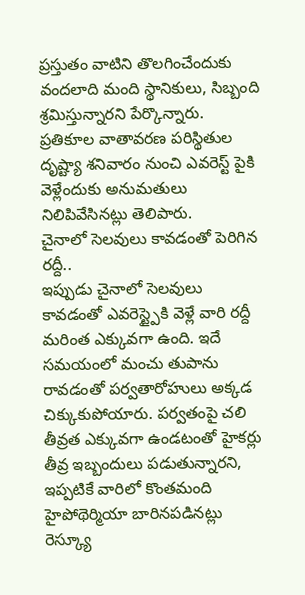ప్రస్తుతం వాటిని తొలగించేందుకు వందలాది మంది స్థానికులు, సిబ్బంది శ్రమిస్తున్నారని పేర్కొన్నారు. ప్రతికూల వాతావరణ పరిస్థితుల దృష్ట్యా శనివారం నుంచి ఎవరెస్ట్ పైకి వెళ్లేందుకు అనుమతులు నిలిపివేసినట్లు తెలిపారు.
చైనాలో సెలవులు కావడంతో పెరిగిన రద్దీ..
ఇప్పుడు చైనాలో సెలవులు కావడంతో ఎవరెస్ట్పైకి వెళ్లే వారి రద్దీ మరింత ఎక్కువగా ఉంది. ఇదే సమయంలో మంచు తుపాను రావడంతో పర్వతారోహులు అక్కడ చిక్కుకుపోయారు. పర్వతంపై చలి తీవ్రత ఎక్కువగా ఉండటంతో హైకర్లు తీవ్ర ఇబ్బందులు పడుతున్నారని, ఇప్పటికే వారిలో కొంతమంది హైపోథెర్మియా బారినపడినట్లు రెస్క్యూ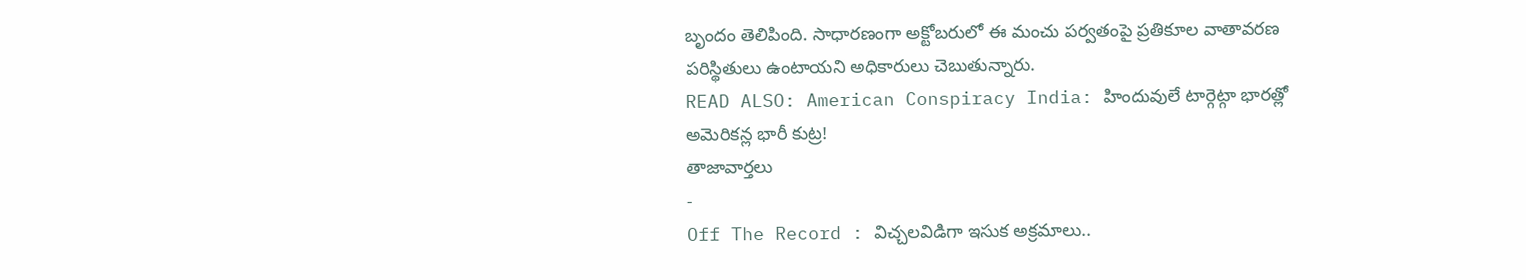బృందం తెలిపింది. సాధారణంగా అక్టోబరులో ఈ మంచు పర్వతంపై ప్రతికూల వాతావరణ పరిస్థితులు ఉంటాయని అధికారులు చెబుతున్నారు.
READ ALSO: American Conspiracy India: హిందువులే టార్గెట్గా భారత్లో అమెరికన్ల భారీ కుట్ర!
తాజావార్తలు
-
Off The Record : విచ్చలవిడిగా ఇసుక అక్రమాలు..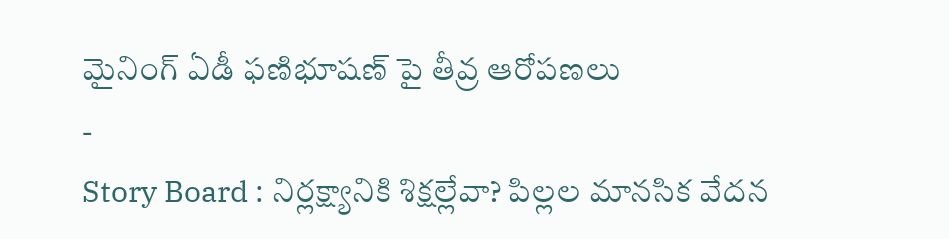మైనింగ్ ఏడీ ఫణిభూషణ్ పై తీవ్ర ఆరోపణలు
-
Story Board : నిర్లక్ష్యానికి శిక్షల్లేవా? పిల్లల మానసిక వేదన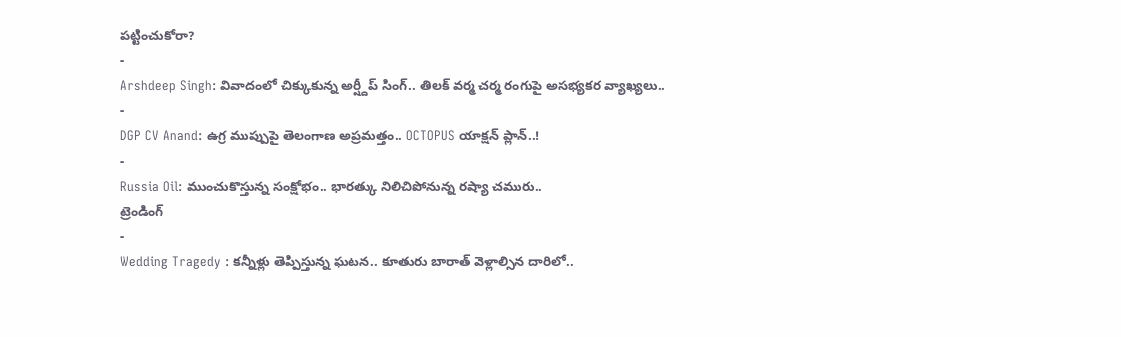పట్టించుకోరా?
-
Arshdeep Singh: వివాదంలో చిక్కుకున్న అర్ష్దీప్ సింగ్.. తిలక్ వర్మ చర్మ రంగుపై అసభ్యకర వ్యాఖ్యలు..
-
DGP CV Anand: ఉగ్ర ముప్పుపై తెలంగాణ అప్రమత్తం.. OCTOPUS యాక్షన్ ప్లాన్..!
-
Russia Oil: ముంచుకొస్తున్న సంక్షోభం.. భారత్కు నిలిచిపోనున్న రష్యా చమురు..
ట్రెండింగ్
-
Wedding Tragedy : కన్నీళ్లు తెప్పిస్తున్న ఘటన.. కూతురు బారాత్ వెళ్లాల్సిన దారిలో..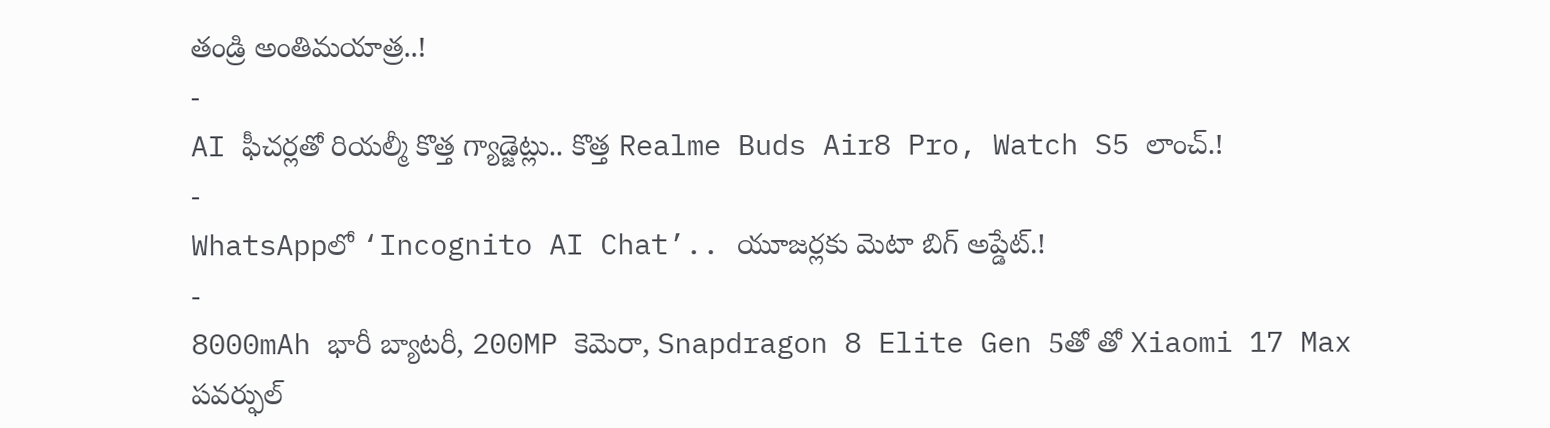తండ్రి అంతిమయాత్ర..!
-
AI ఫీచర్లతో రియల్మీ కొత్త గ్యాడ్జెట్లు.. కొత్త Realme Buds Air8 Pro, Watch S5 లాంచ్.!
-
WhatsAppలో ‘Incognito AI Chat’.. యూజర్లకు మెటా బిగ్ అప్డేట్.!
-
8000mAh భారీ బ్యాటరీ, 200MP కెమెరా, Snapdragon 8 Elite Gen 5తో తో Xiaomi 17 Max పవర్ఫుల్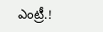ఎంట్రీ.!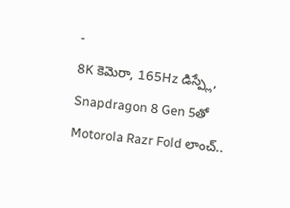-
8K కెమెరా, 165Hz డిస్ప్లే, Snapdragon 8 Gen 5తో Motorola Razr Fold లాంచ్..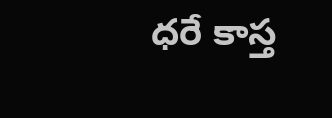ధరే కాస్త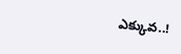ఎక్కువ..!